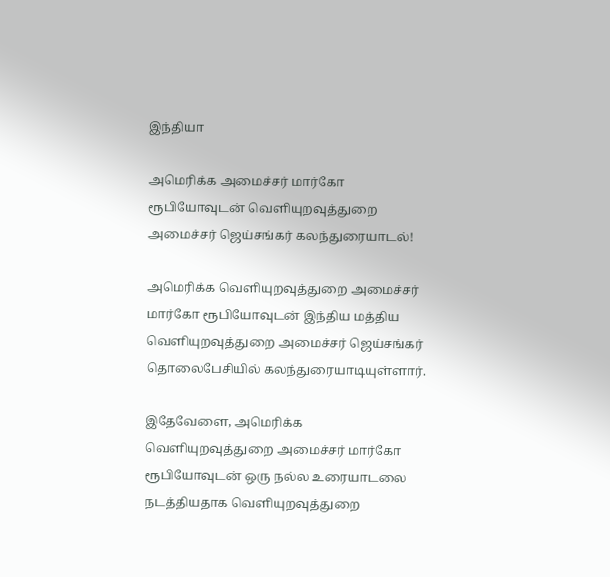இந்தியா

அமெரிக்க அமைச்சர் மார்கோ ரூபியோவுடன் வெளியுறவுத்துறை அமைச்சர் ஜெய்சங்கர் கலந்துரையாடல்!

அமெரிக்க வெளியுறவுத்துறை அமைச்சர் மார்கோ ரூபியோவுடன் இந்திய மத்திய வெளியுறவுத்துறை அமைச்சர் ஜெய்சங்கர் தொலைபேசியில் கலந்துரையாடியுள்ளார்.

இதேவேளை, அமெரிக்க வெளியுறவுத்துறை அமைச்சர் மார்கோ ரூபியோவுடன் ஒரு நல்ல உரையாடலை நடத்தியதாக வெளியுறவுத்துறை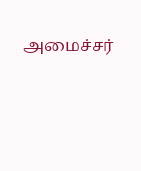அமைச்சர்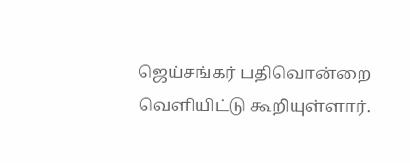ஜெய்சங்கர் பதிவொன்றை வெளியிட்டு கூறியுள்ளார்.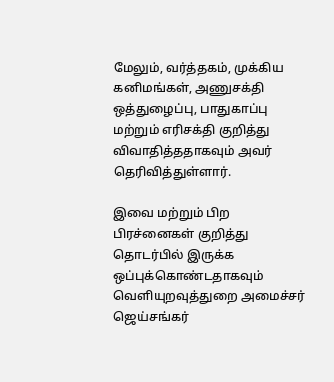மேலும், வர்த்தகம், முக்கிய கனிமங்கள், அணுசக்தி ஒத்துழைப்பு, பாதுகாப்பு மற்றும் எரிசக்தி குறித்து விவாதித்ததாகவும் அவர் தெரிவித்துள்ளார்.

இவை மற்றும் பிற பிரச்னைகள் குறித்து தொடர்பில் இருக்க ஒப்புக்கொண்டதாகவும் வெளியுறவுத்துறை அமைச்சர் ஜெய்சங்கர்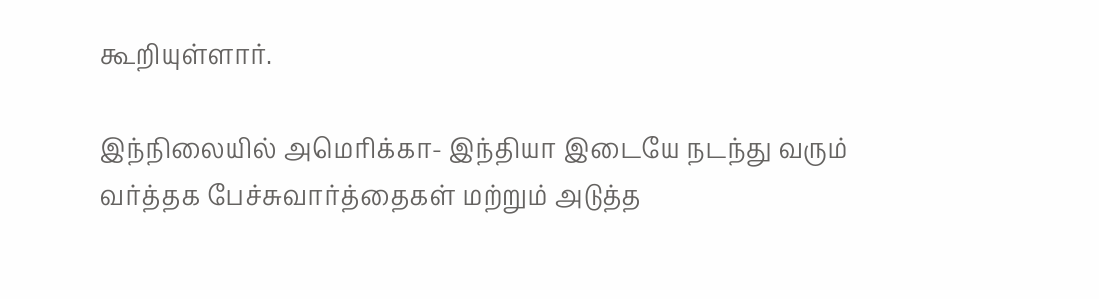கூறியுள்ளார்.

இந்நிலையில் அமெரிக்கா- இந்தியா இடையே நடந்து வரும் வர்த்தக பேச்சுவார்த்தைகள் மற்றும் அடுத்த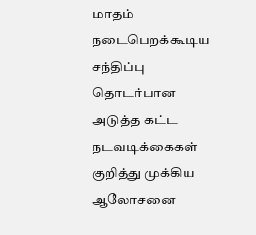மாதம் நடைபெறக்கூடிய சந்திப்பு தொடர்பான அடுத்த கட்ட நடவடிக்கைகள் குறித்து முக்கிய ஆலோசனை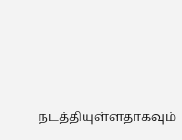நடத்தியுள்ளதாகவும்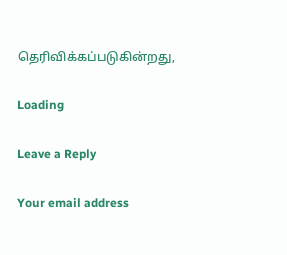தெரிவிக்கப்படுகின்றது,

Loading

Leave a Reply

Your email address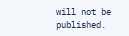will not be published.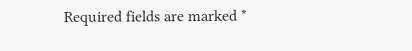Required fields are marked *